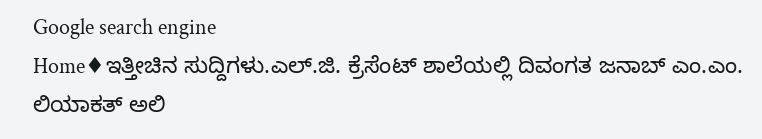Google search engine
Home♦ಇತ್ತೀಚಿನ ಸುದ್ದಿಗಳು.ಎಲ್.ಜಿ. ಕ್ರೆಸೆಂಟ್ ಶಾಲೆಯಲ್ಲಿ ದಿವಂಗತ ಜನಾಬ್ ಎಂ.ಎಂ. ಲಿಯಾಕತ್ ಅಲಿ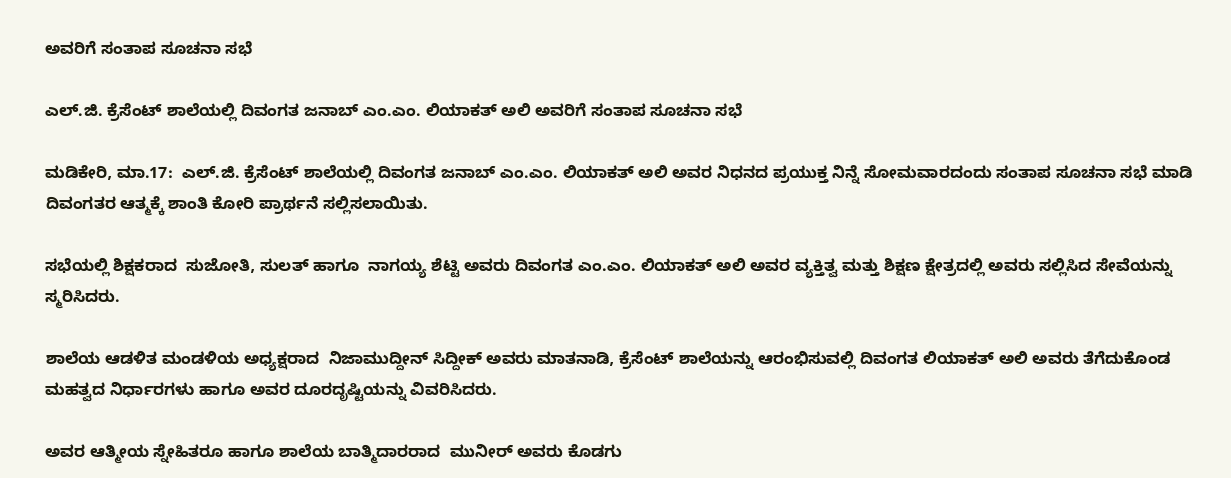ಅವರಿಗೆ ಸಂತಾಪ ಸೂಚನಾ ಸಭೆ

ಎಲ್.ಜಿ. ಕ್ರೆಸೆಂಟ್ ಶಾಲೆಯಲ್ಲಿ ದಿವಂಗತ ಜನಾಬ್ ಎಂ.ಎಂ. ಲಿಯಾಕತ್ ಅಲಿ ಅವರಿಗೆ ಸಂತಾಪ ಸೂಚನಾ ಸಭೆ

ಮಡಿಕೇರಿ, ಮಾ.17:  ಎಲ್.ಜಿ. ಕ್ರೆಸೆಂಟ್ ಶಾಲೆಯಲ್ಲಿ ದಿವಂಗತ ಜನಾಬ್ ಎಂ.ಎಂ. ಲಿಯಾಕತ್ ಅಲಿ ಅವರ ನಿಧನದ ಪ್ರಯುಕ್ತ ನಿನ್ನೆ ಸೋಮವಾರದಂದು ಸಂತಾಪ ಸೂಚನಾ ಸಭೆ ಮಾಡಿ   ದಿವಂಗತರ ಆತ್ಮಕ್ಕೆ ಶಾಂತಿ ಕೋರಿ ಪ್ರಾರ್ಥನೆ ಸಲ್ಲಿಸಲಾಯಿತು.

ಸಭೆಯಲ್ಲಿ ಶಿಕ್ಷಕರಾದ  ಸುಜೋತಿ, ಸುಲತ್ ಹಾಗೂ  ನಾಗಯ್ಯ ಶೆಟ್ಟಿ ಅವರು ದಿವಂಗತ ಎಂ.ಎಂ. ಲಿಯಾಕತ್ ಅಲಿ ಅವರ ವ್ಯಕ್ತಿತ್ವ ಮತ್ತು ಶಿಕ್ಷಣ ಕ್ಷೇತ್ರದಲ್ಲಿ ಅವರು ಸಲ್ಲಿಸಿದ ಸೇವೆಯನ್ನು ಸ್ಮರಿಸಿದರು.

ಶಾಲೆಯ ಆಡಳಿತ ಮಂಡಳಿಯ ಅಧ್ಯಕ್ಷರಾದ  ನಿಜಾಮುದ್ದೀನ್ ಸಿದ್ದೀಕ್ ಅವರು ಮಾತನಾಡಿ, ಕ್ರೆಸೆಂಟ್ ಶಾಲೆಯನ್ನು ಆರಂಭಿಸುವಲ್ಲಿ ದಿವಂಗತ ಲಿಯಾಕತ್ ಅಲಿ ಅವರು ತೆಗೆದುಕೊಂಡ ಮಹತ್ವದ ನಿರ್ಧಾರಗಳು ಹಾಗೂ ಅವರ ದೂರದೃಷ್ಟಿಯನ್ನು ವಿವರಿಸಿದರು.

ಅವರ ಆತ್ಮೀಯ ಸ್ನೇಹಿತರೂ ಹಾಗೂ ಶಾಲೆಯ ಬಾತ್ಮಿದಾರರಾದ  ಮುನೀರ್ ಅವರು ಕೊಡಗು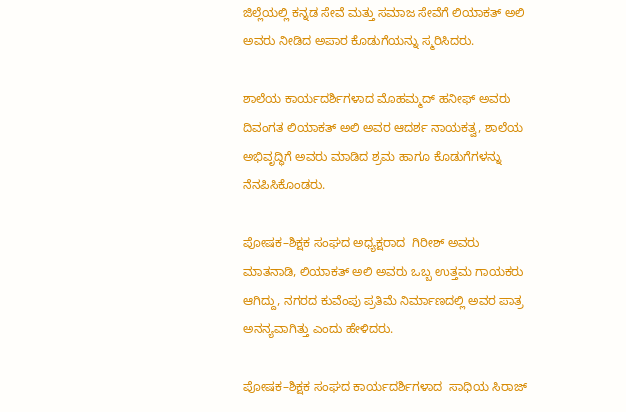ಜಿಲ್ಲೆಯಲ್ಲಿ ಕನ್ನಡ ಸೇವೆ ಮತ್ತು ಸಮಾಜ ಸೇವೆಗೆ ಲಿಯಾಕತ್ ಅಲಿ ಅವರು ನೀಡಿದ ಅಪಾರ ಕೊಡುಗೆಯನ್ನು ಸ್ಮರಿಸಿದರು.

ಶಾಲೆಯ ಕಾರ್ಯದರ್ಶಿಗಳಾದ ಮೊಹಮ್ಮದ್ ಹನೀಫ್ ಅವರು ದಿವಂಗತ ಲಿಯಾಕತ್ ಅಲಿ ಅವರ ಆದರ್ಶ ನಾಯಕತ್ವ, ಶಾಲೆಯ ಅಭಿವೃದ್ಧಿಗೆ ಅವರು ಮಾಡಿದ ಶ್ರಮ ಹಾಗೂ ಕೊಡುಗೆಗಳನ್ನು ನೆನಪಿಸಿಕೊಂಡರು.

ಪೋಷಕ–ಶಿಕ್ಷಕ ಸಂಘದ ಅಧ್ಯಕ್ಷರಾದ  ಗಿರೀಶ್ ಅವರು ಮಾತನಾಡಿ, ಲಿಯಾಕತ್ ಅಲಿ ಅವರು ಒಬ್ಬ ಉತ್ತಮ ಗಾಯಕರು ಆಗಿದ್ದು, ನಗರದ ಕುವೆಂಪು ಪ್ರತಿಮೆ ನಿರ್ಮಾಣದಲ್ಲಿ ಅವರ ಪಾತ್ರ ಅನನ್ಯವಾಗಿತ್ತು ಎಂದು ಹೇಳಿದರು.

ಪೋಷಕ–ಶಿಕ್ಷಕ ಸಂಘದ ಕಾರ್ಯದರ್ಶಿಗಳಾದ  ಸಾಧಿಯ ಸಿರಾಜ್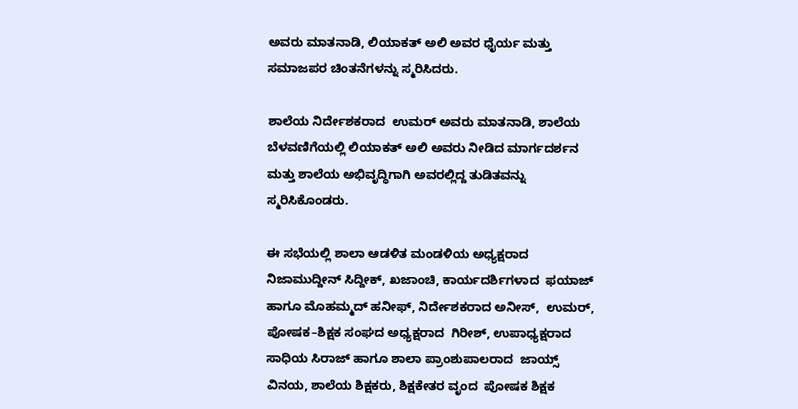ಅವರು ಮಾತನಾಡಿ, ಲಿಯಾಕತ್ ಅಲಿ ಅವರ ಧೈರ್ಯ ಮತ್ತು ಸಮಾಜಪರ ಚಿಂತನೆಗಳನ್ನು ಸ್ಮರಿಸಿದರು.

ಶಾಲೆಯ ನಿರ್ದೇಶಕರಾದ  ಉಮರ್ ಅವರು ಮಾತನಾಡಿ, ಶಾಲೆಯ ಬೆಳವಣಿಗೆಯಲ್ಲಿ ಲಿಯಾಕತ್ ಅಲಿ ಅವರು ನೀಡಿದ ಮಾರ್ಗದರ್ಶನ ಮತ್ತು ಶಾಲೆಯ ಅಭಿವೃದ್ಧಿಗಾಗಿ ಅವರಲ್ಲಿದ್ದ ತುಡಿತವನ್ನು ಸ್ಮರಿಸಿಕೊಂಡರು.

ಈ ಸಭೆಯಲ್ಲಿ ಶಾಲಾ ಆಡಳಿತ ಮಂಡಳಿಯ ಅಧ್ಯಕ್ಷರಾದ  ನಿಜಾಮುದ್ದೀನ್ ಸಿದ್ದೀಕ್, ಖಜಾಂಚಿ, ಕಾರ್ಯದರ್ಶಿಗಳಾದ  ಫಯಾಜ್ ಹಾಗೂ ಮೊಹಮ್ಮದ್ ಹನೀಫ್, ನಿರ್ದೇಶಕರಾದ ಅನೀಸ್,  ಉಮರ್, ಪೋಷಕ–ಶಿಕ್ಷಕ ಸಂಘದ ಅಧ್ಯಕ್ಷರಾದ  ಗಿರೀಶ್, ಉಪಾಧ್ಯಕ್ಷರಾದ ಸಾಧಿಯ ಸಿರಾಜ್ ಹಾಗೂ ಶಾಲಾ ಪ್ರಾಂಶುಪಾಲರಾದ  ಜಾಯ್ಸ್ ವಿನಯ, ಶಾಲೆಯ ಶಿಕ್ಷಕರು, ಶಿಕ್ಷಕೇತರ ವೃಂದ  ಪೋಷಕ ಶಿಕ್ಷಕ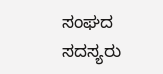ಸಂಘದ ಸದಸ್ಯರು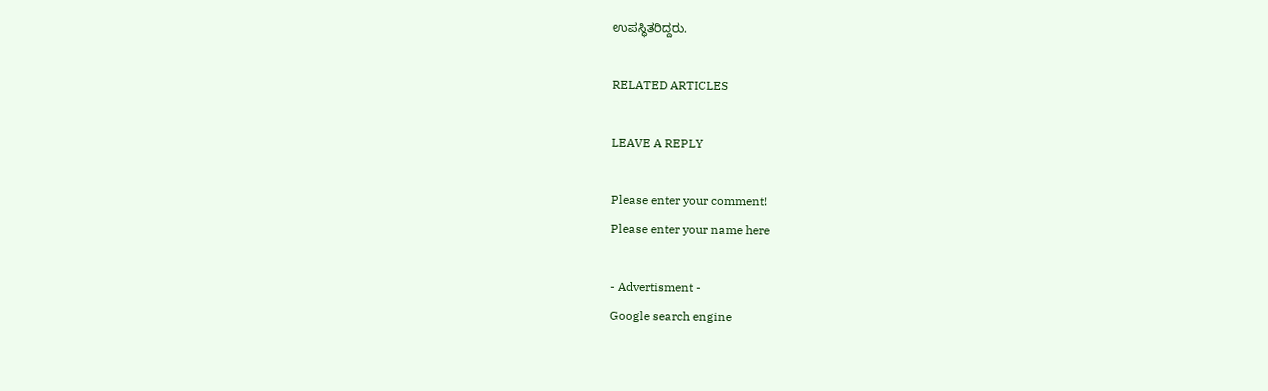ಉಪಸ್ಥಿತರಿದ್ದರು.

RELATED ARTICLES

LEAVE A REPLY

Please enter your comment!
Please enter your name here

- Advertisment -
Google search engine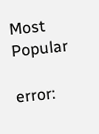Most Popular

error: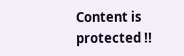Content is protected !!